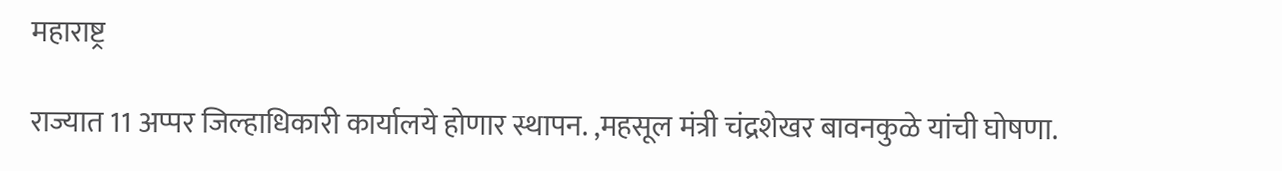महाराष्ट्र

राज्यात 11 अप्पर जिल्हाधिकारी कार्यालये होणार स्थापन. ,महसूल मंत्री चंद्रशेखर बावनकुळे यांची घोषणा.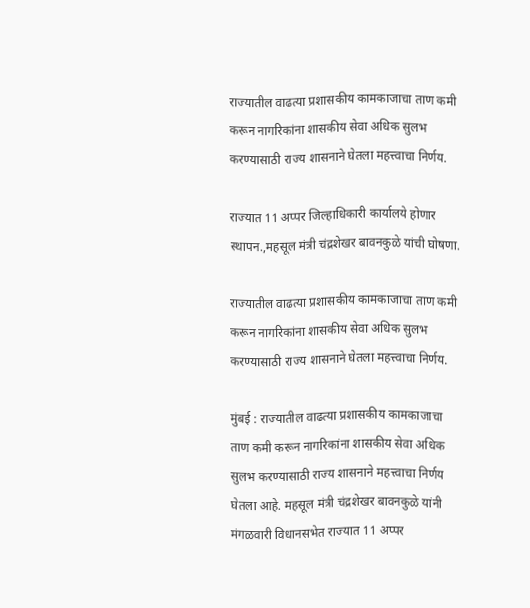राज्यातील वाढत्या प्रशासकीय कामकाजाचा ताण कमी करून नागरिकांना शासकीय सेवा अधिक सुलभ करण्यासाठी राज्य शासनाने घेतला महत्त्वाचा निर्णय.

राज्यात 11 अप्पर जिल्हाधिकारी कार्यालये होणार स्थापन.,महसूल मंत्री चंद्रशेखर बावनकुळे यांची घोषणा.

राज्यातील वाढत्या प्रशासकीय कामकाजाचा ताण कमी करून नागरिकांना शासकीय सेवा अधिक सुलभ करण्यासाठी राज्य शासनाने घेतला महत्त्वाचा निर्णय.

मुंबई : राज्यातील वाढत्या प्रशासकीय कामकाजाचा ताण कमी करून नागरिकांना शासकीय सेवा अधिक सुलभ करण्यासाठी राज्य शासनाने महत्त्वाचा निर्णय घेतला आहे. महसूल मंत्री चंद्रशेखर बावनकुळे यांनी मंगळवारी विधानसभेत राज्यात 11 अप्पर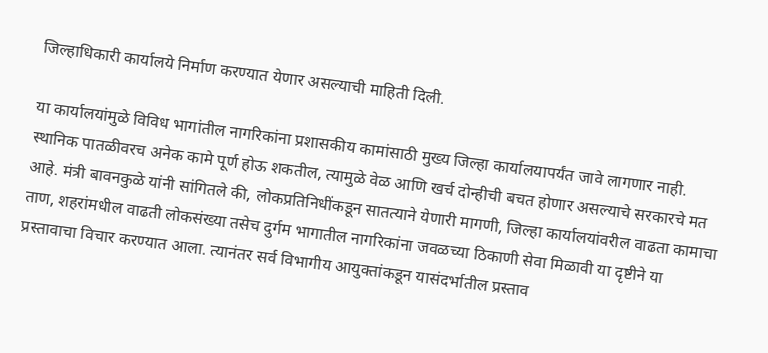जिल्हाधिकारी कार्यालये निर्माण करण्यात येणार असल्याची माहिती दिली.

या कार्यालयांमुळे विविध भागांतील नागरिकांना प्रशासकीय कामांसाठी मुख्य जिल्हा कार्यालयापर्यंत जावे लागणार नाही. स्थानिक पातळीवरच अनेक कामे पूर्ण होऊ शकतील, त्यामुळे वेळ आणि खर्च दोन्हीची बचत होणार असल्याचे सरकारचे मत आहे. मंत्री बावनकुळे यांनी सांगितले की, लोकप्रतिनिधींकडून सातत्याने येणारी मागणी, जिल्हा कार्यालयांवरील वाढता कामाचा ताण, शहरांमधील वाढती लोकसंख्या तसेच दुर्गम भागातील नागरिकांना जवळच्या ठिकाणी सेवा मिळावी या दृष्टीने या प्रस्तावाचा विचार करण्यात आला. त्यानंतर सर्व विभागीय आयुक्तांकडून यासंदर्भातील प्रस्ताव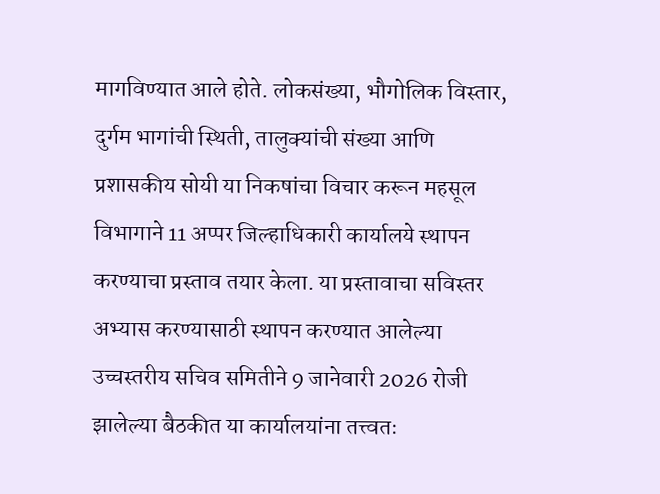मागविण्यात आले होते. लोकसंख्या, भौगोलिक विस्तार, दुर्गम भागांची स्थिती, तालुक्यांची संख्या आणि प्रशासकीय सोयी या निकषांचा विचार करून महसूल विभागाने 11 अप्पर जिल्हाधिकारी कार्यालये स्थापन करण्याचा प्रस्ताव तयार केला. या प्रस्तावाचा सविस्तर अभ्यास करण्यासाठी स्थापन करण्यात आलेल्या उच्चस्तरीय सचिव समितीने 9 जानेवारी 2026 रोजी झालेल्या बैठकीत या कार्यालयांना तत्त्वतः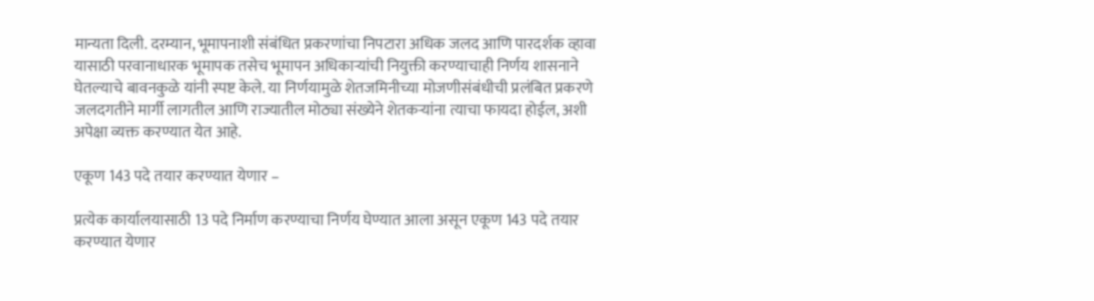मान्यता दिली. दरम्यान, भूमापनाशी संबंधित प्रकरणांचा निपटारा अधिक जलद आणि पारदर्शक व्हावा यासाठी परवानाधारक भूमापक तसेच भूमापन अधिकार्‍यांची नियुक्ती करण्याचाही निर्णय शासनाने घेतल्याचे बावनकुळे यांनी स्पष्ट केले. या निर्णयामुळे शेतजमिनीच्या मोजणीसंबंधीची प्रलंबित प्रकरणे जलदगतीने मार्गी लागतील आणि राज्यातील मोठ्या संख्येने शेतकर्‍यांना त्याचा फायदा होईल, अशी अपेक्षा व्यक्त करण्यात येत आहे.

एकूण 143 पदे तयार करण्यात येणार –

प्रत्येक कार्यालयासाठी 13 पदे निर्माण करण्याचा निर्णय घेण्यात आला असून एकूण 143 पदे तयार करण्यात येणार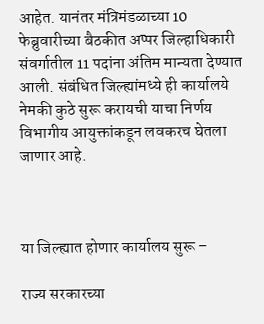आहेत. यानंतर मंत्रिमंडळाच्या 10 फेब्रुवारीच्या बैठकीत अप्पर जिल्हाधिकारी संवर्गातील 11 पदांना अंतिम मान्यता देण्यात आली. संबंधित जिल्ह्यांमध्ये ही कार्यालये नेमकी कुठे सुरू करायची याचा निर्णय विभागीय आयुक्तांकडून लवकरच घेतला जाणार आहे.



या जिल्ह्यात होणार कार्यालय सुरू –

राज्य सरकारच्या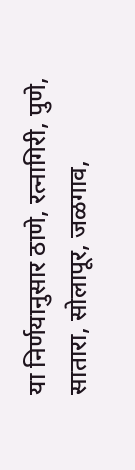या निर्णयानुसार ठाणे, रत्नागिरी, पुणे, सातारा, सोलापूर, जळगाव,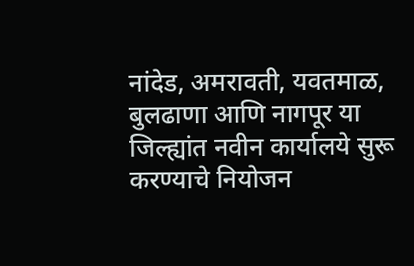नांदेड, अमरावती, यवतमाळ, बुलढाणा आणि नागपूर या जिल्ह्यांत नवीन कार्यालये सुरू करण्याचे नियोजन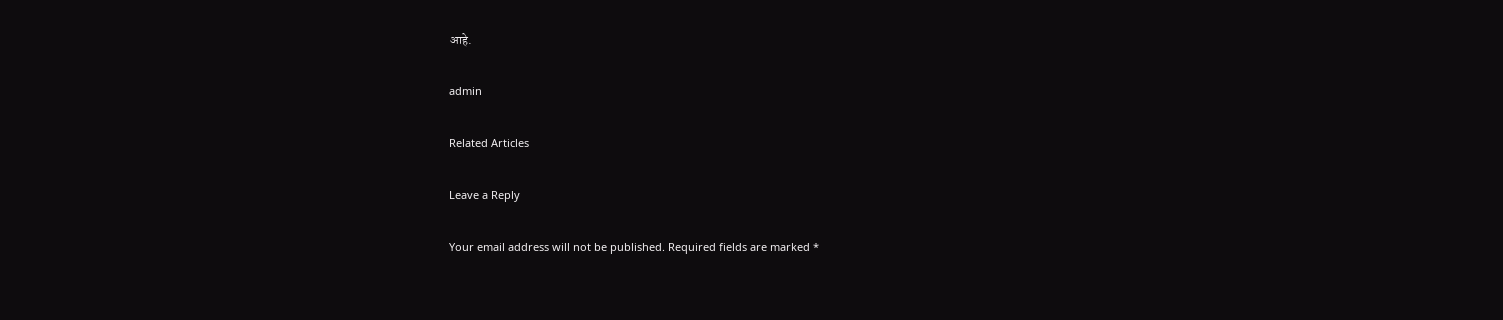आहे.

admin

Related Articles

Leave a Reply

Your email address will not be published. Required fields are marked *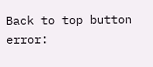Back to top button
error: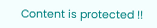Content is protected !!